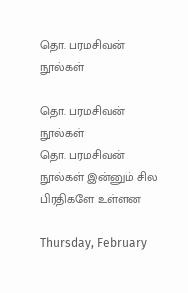தொ. பரமசிவன் நூல்கள்

தொ. பரமசிவன் நூல்கள்
தொ. பரமசிவன் நூல்கள் இன்னும் சில பிரதிகளே உள்ளன

Thursday, February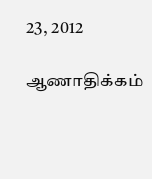23, 2012

ஆணாதிக்கம்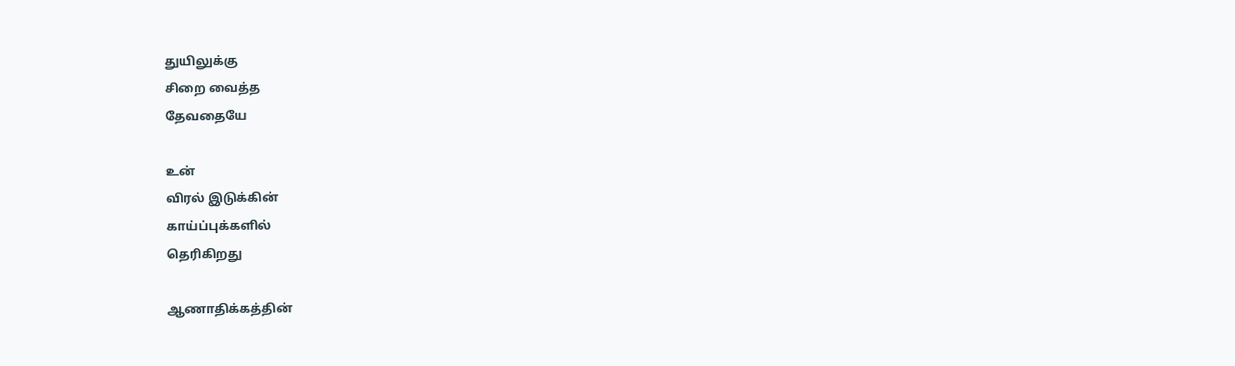துயிலுக்கு
சிறை வைத்த
தேவதையே

உன்
விரல் இடுக்கின்
காய்ப்புக்களில்
தெரிகிறது

ஆணாதிக்கத்தின்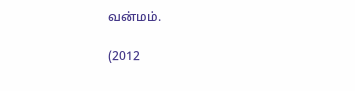வன்மம்.

(2012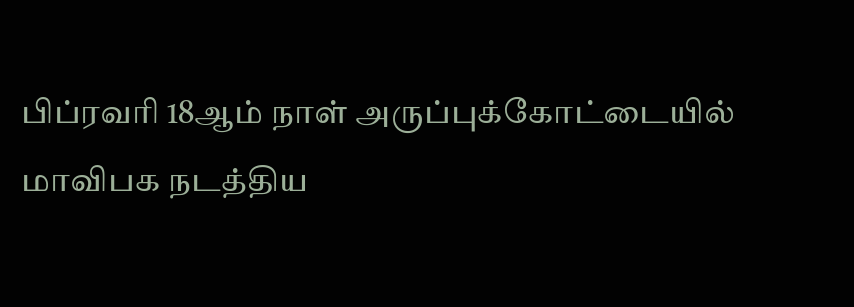பிப்ரவரி 18ஆம் நாள் அருப்புக்கோட்டையில் மாவிபக நடத்திய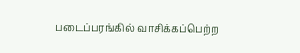படைப்பரங்கில் வாசிக்கப்பெற்ற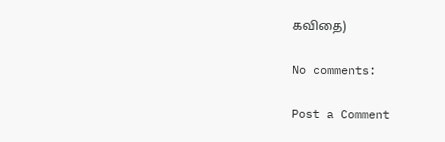கவிதை)

No comments:

Post a Comment